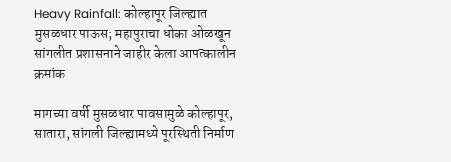Heavy Rainfall: कोल्हापूर जिल्ह्यात मुसळधार पाऊस; महापुराचा धोका ओळखून सांगलीत प्रशासनाने जाहीर केला आपत्कालीन क्रमांक

मागच्या वर्षी मुसळधार पावसामुळे कोल्हापूर, सातारा, सांगली जिल्ह्यामध्ये पूरस्थिती निर्माण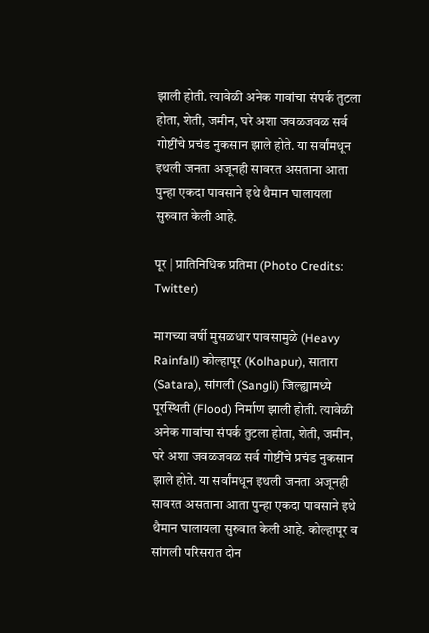झाली होती. त्यावेळी अनेक गावांचा संपर्क तुटला होता, शेती, जमीन, घरे अशा जवळजवळ सर्व गोष्टींचे प्रचंड नुकसान झाले होते. या सर्वांमधून इथली जनता अजूनही सावरत असताना आता पुन्हा एकदा पावसाने इथे थैमान घालायला सुरुवात केली आहे.

पूर | प्रातिनिधिक प्रतिमा (Photo Credits: Twitter)

मागच्या वर्षी मुसळधार पावसामुळे (Heavy Rainfall) कोल्हापूर (Kolhapur), सातारा (Satara), सांगली (Sangli) जिल्ह्यामध्ये पूरस्थिती (Flood) निर्माण झाली होती. त्यावेळी अनेक गावांचा संपर्क तुटला होता, शेती, जमीन, घरे अशा जवळजवळ सर्व गोष्टींचे प्रचंड नुकसान झाले होते. या सर्वांमधून इथली जनता अजूनही सावरत असताना आता पुन्हा एकदा पावसाने इथे थैमान घालायला सुरुवात केली आहे. कोल्हापूर व सांगली परिसरात दोन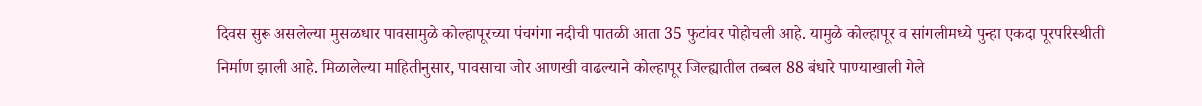दिवस सुरू असलेल्या मुसळधार पावसामुळे कोल्हापूरच्या पंचगंगा नदीची पातळी आता 35 फुटांवर पोहोचली आहे. यामुळे कोल्हापूर व सांगलीमध्ये पुन्हा एकदा पूरपरिस्थीती निर्माण झाली आहे. मिळालेल्या माहितीनुसार, पावसाचा जोर आणखी वाढल्याने कोल्हापूर जिल्ह्यातील तब्बल 88 बंधारे पाण्याखाली गेले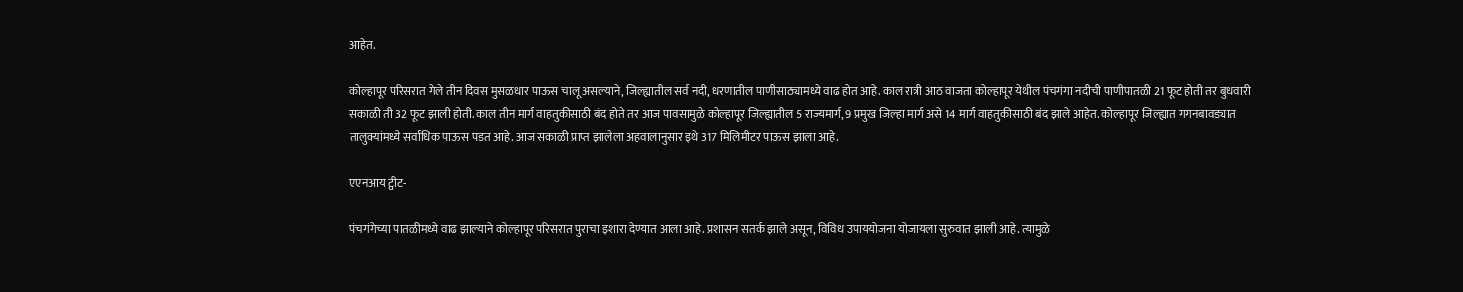आहेत.

कोल्हापूर परिसरात गेले तीन दिवस मुसळधार पाऊस चालू असल्याने, जिल्ह्यातील सर्व नदी, धरणातील पाणीसाठ्यामध्ये वाढ होत आहे. काल रात्री आठ वाजता कोल्हापूर येथील पंचगंगा नदीची पाणीपातळी 21 फूट होती तर बुधवारी सकाळी ती 32 फूट झाली होती. काल तीन मार्ग वाहतुकीसाठी बंद होते तर आज पावसामुळे कोल्हापूर जिल्ह्यातील 5 राज्यमार्ग, 9 प्रमुख जिल्हा मार्ग असे 14 मार्ग वाहतुकीसाठी बंद झाले आहेत. कोल्हापूर जिल्ह्यात गगनबावड्यात तालुक्यांमध्ये सर्वाधिक पाऊस पडत आहे. आज सकाळी प्राप्त झालेला अहवालानुसार इथे 317 मिलिमीटर पाऊस झाला आहे.

एएनआय ट्वीट-

पंचगंगेच्या पातळीमध्ये वाढ झाल्याने कोल्हापूर परिसरात पुराचा इशारा देण्यात आला आहे. प्रशासन सतर्क झाले असून, विविध उपाययोजना योजायला सुरुवात झाली आहे. त्यामुळे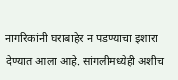नागरिकांनी घराबाहेर न पडण्याचा इशारा देण्यात आला आहे. सांगलीमध्येही अशीच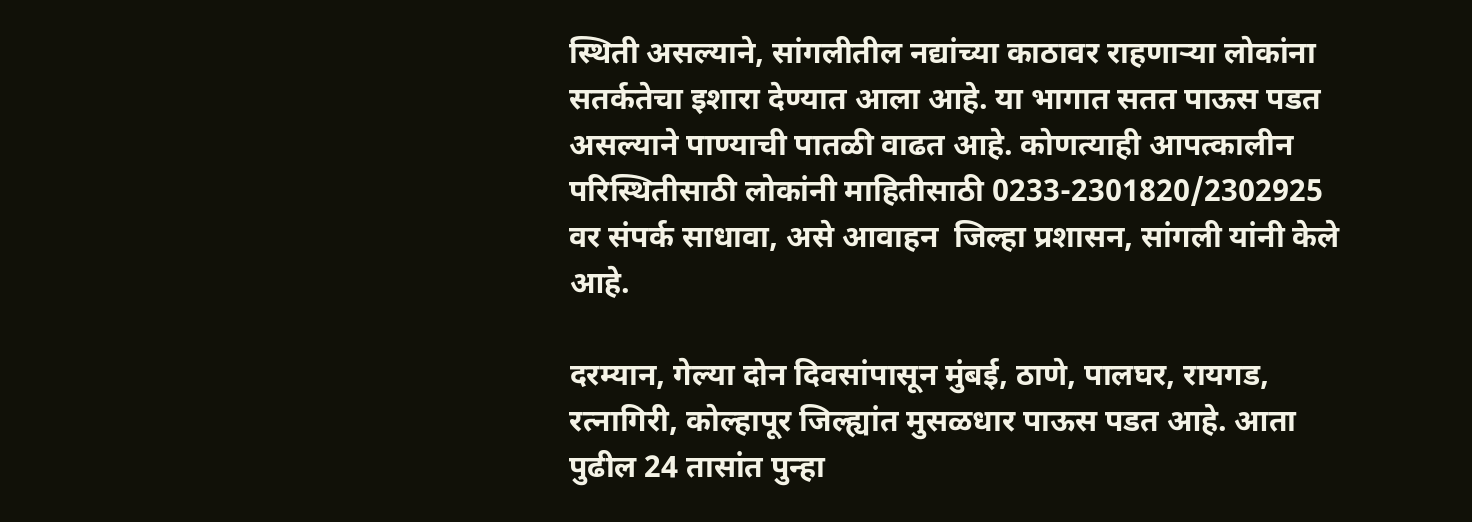स्थिती असल्याने, सांगलीतील नद्यांच्या काठावर राहणाऱ्या लोकांना सतर्कतेचा इशारा देण्यात आला आहे. या भागात सतत पाऊस पडत असल्याने पाण्याची पातळी वाढत आहे. कोणत्याही आपत्कालीन परिस्थितीसाठी लोकांनी माहितीसाठी 0233-2301820/2302925 वर संपर्क साधावा, असे आवाहन  जिल्हा प्रशासन, सांगली यांनी केले आहे.

दरम्यान, गेल्या दोन दिवसांपासून मुंबई, ठाणे, पालघर, रायगड, रत्नागिरी, कोल्हापूर जिल्ह्यांत मुसळधार पाऊस पडत आहे. आता पुढील 24 तासांत पुन्हा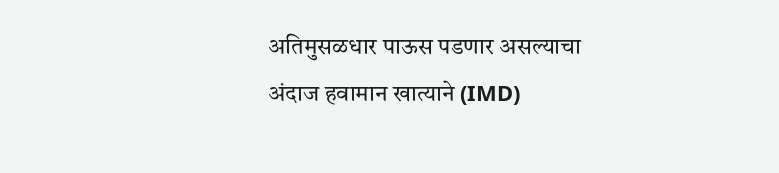अतिमुसळधार पाऊस पडणार असल्याचा अंदाज हवामान खात्याने (IMD)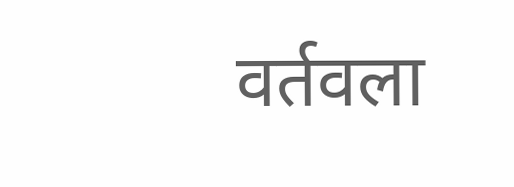वर्तवला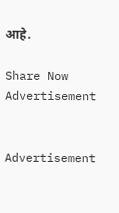आहे.

Share Now
Advertisement


Advertisement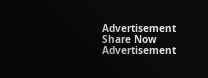Advertisement
Share Now
Advertisement